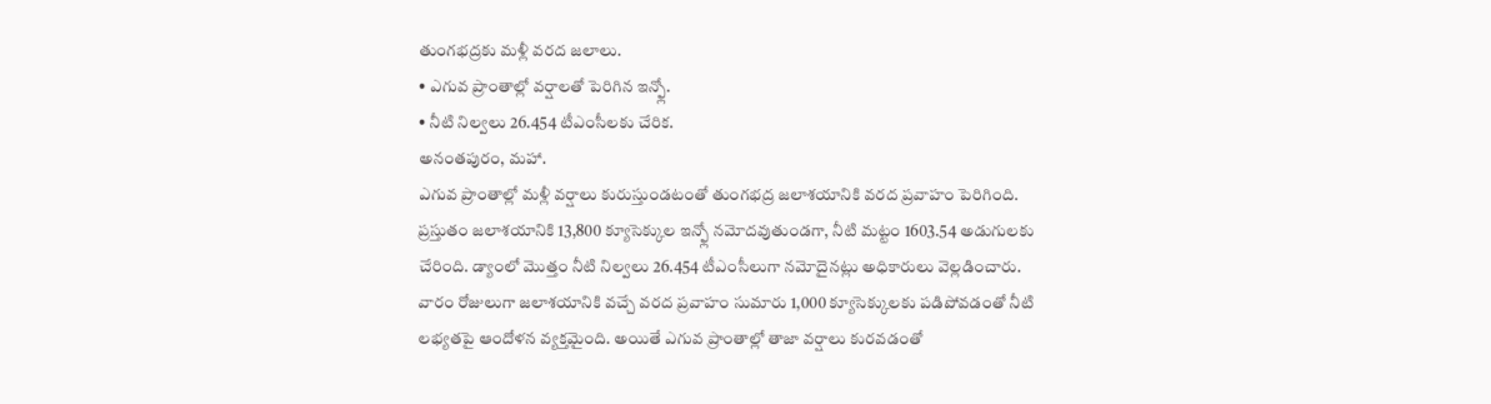తుంగభద్రకు మళ్లీ వరద జలాలు.
• ఎగువ ప్రాంతాల్లో వర్షాలతో పెరిగిన ఇన్ఫ్లో.
• నీటి నిల్వలు 26.454 టీఎంసీలకు చేరిక.
అనంతపురం, మహా.
ఎగువ ప్రాంతాల్లో మళ్లీ వర్షాలు కురుస్తుండటంతో తుంగభద్ర జలాశయానికి వరద ప్రవాహం పెరిగింది. ప్రస్తుతం జలాశయానికి 13,800 క్యూసెక్కుల ఇన్ఫ్లో నమోదవుతుండగా, నీటి మట్టం 1603.54 అడుగులకు చేరింది. డ్యాంలో మొత్తం నీటి నిల్వలు 26.454 టీఎంసీలుగా నమోదైనట్లు అధికారులు వెల్లడించారు.
వారం రోజులుగా జలాశయానికి వచ్చే వరద ప్రవాహం సుమారు 1,000 క్యూసెక్కులకు పడిపోవడంతో నీటి లభ్యతపై ఆందోళన వ్యక్తమైంది. అయితే ఎగువ ప్రాంతాల్లో తాజా వర్షాలు కురవడంతో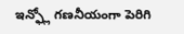ఇన్ఫ్లో గణనీయంగా పెరిగి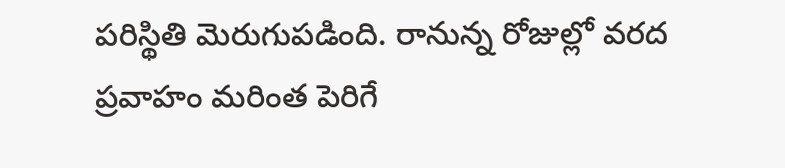పరిస్థితి మెరుగుపడింది. రానున్న రోజుల్లో వరద ప్రవాహం మరింత పెరిగే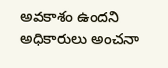అవకాశం ఉందని అధికారులు అంచనా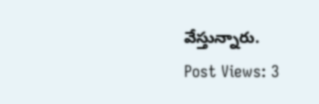వేస్తున్నారు.
Post Views: 3